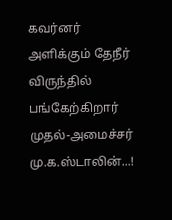கவர்னர் அளிக்கும் தேநீர் விருந்தில் பங்கேற்கிறார் முதல்-அமைச்சர் மு.க.ஸ்டாலின்...!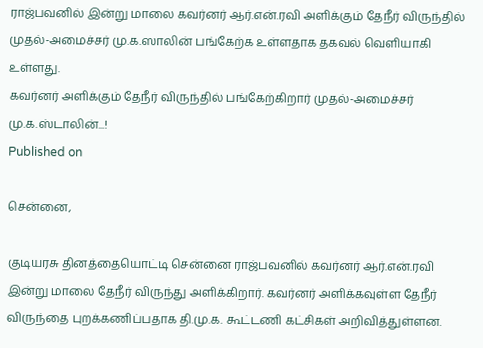ராஜ்பவனில் இன்று மாலை கவர்னர் ஆர்.என்.ரவி அளிக்கும் தேநீர் விருந்தில் முதல்-அமைச்சர் மு.க.ஸாலின் பங்கேற்க உள்ளதாக தகவல் வெளியாகி உள்ளது.
கவர்னர் அளிக்கும் தேநீர் விருந்தில் பங்கேற்கிறார் முதல்-அமைச்சர் மு.க.ஸ்டாலின்...!
Published on

சென்னை,

குடியரசு தினத்தையொட்டி சென்னை ராஜ்பவனில் கவர்னர் ஆர்.என்.ரவி இன்று மாலை தேநீர் விருந்து அளிக்கிறார். கவர்னர் அளிக்கவுள்ள தேநீர் விருந்தை புறக்கணிப்பதாக தி.மு.க. கூட்டணி கட்சிகள் அறிவித்துள்ளன.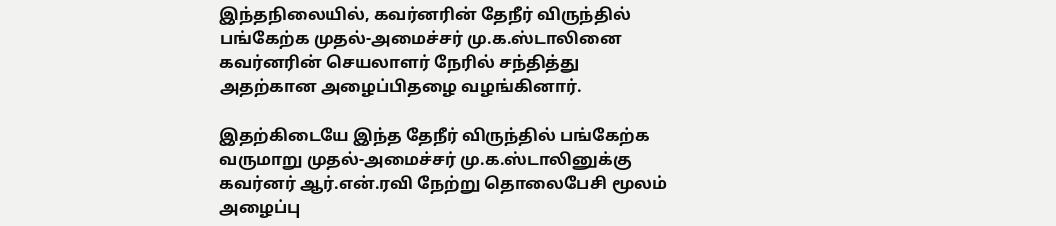இந்தநிலையில், கவர்னரின் தேநீர் விருந்தில் பங்கேற்க முதல்-அமைச்சர் மு.க.ஸ்டாலினை கவர்னரின் செயலாளர் நேரில் சந்தித்து அதற்கான அழைப்பிதழை வழங்கினார்.

இதற்கிடையே இந்த தேநீர் விருந்தில் பங்கேற்க வருமாறு முதல்-அமைச்சர் மு.க.ஸ்டாலினுக்கு கவர்னர் ஆர்.என்.ரவி நேற்று தொலைபேசி மூலம் அழைப்பு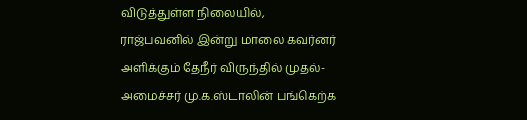விடுத்துள்ள நிலையில், ராஜ்பவனில் இன்று மாலை கவர்னர் அளிக்கும் தேநீர் விருந்தில் முதல்-அமைச்சர் மு.க.ஸ்டாலின் பங்கெற்க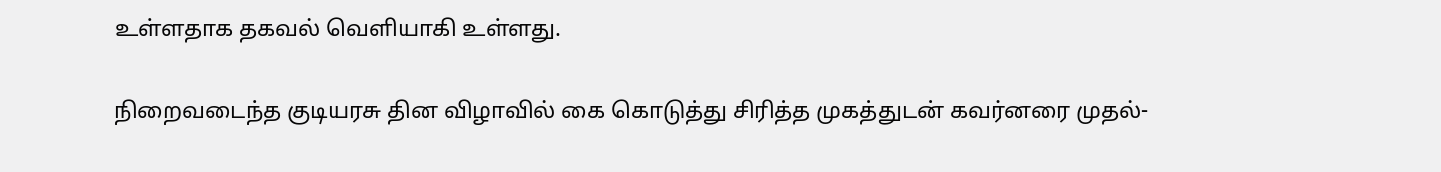உள்ளதாக தகவல் வெளியாகி உள்ளது.

நிறைவடைந்த குடியரசு தின விழாவில் கை கொடுத்து சிரித்த முகத்துடன் கவர்னரை முதல்-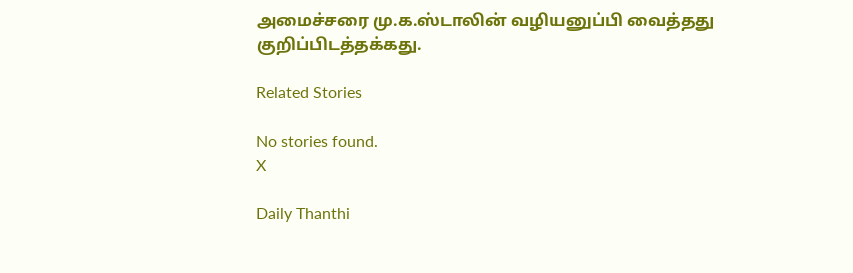அமைச்சரை மு.க.ஸ்டாலின் வழியனுப்பி வைத்தது குறிப்பிடத்தக்கது.

Related Stories

No stories found.
X

Daily Thanthi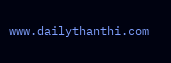www.dailythanthi.com